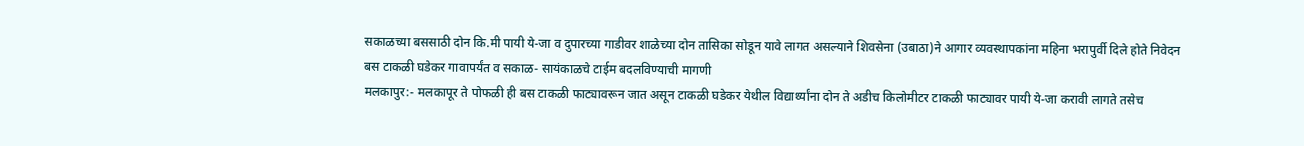सकाळच्या बससाठी दोन कि.मी पायी ये-जा व दुपारच्या गाडीवर शाळेच्या दोन तासिका सोडून यावे लागत असल्याने शिवसेना (उबाठा)ने आगार व्यवस्थापकांना महिना भरापुर्वी दिले होते निवेदन
बस टाकळी घडेकर गावापर्यंत व सकाळ- सायंकाळचे टाईम बदलविण्याची मागणी
मलकापुर:- मलकापूर ते पोफळी ही बस टाकळी फाट्यावरून जात असून टाकळी घडेकर येथील विद्यार्थ्यांना दोन ते अडीच किलोमीटर टाकळी फाट्यावर पायी ये-जा करावी लागते तसेच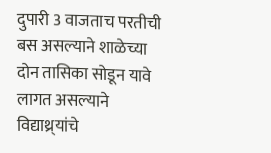दुपारी 3 वाजताच परतीची बस असल्याने शाळेच्या दोन तासिका सोडून यावे लागत असल्याने विद्याथ्र्यांचे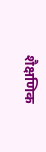शैक्षणिक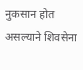नुकसान होत असल्याने शिवसेना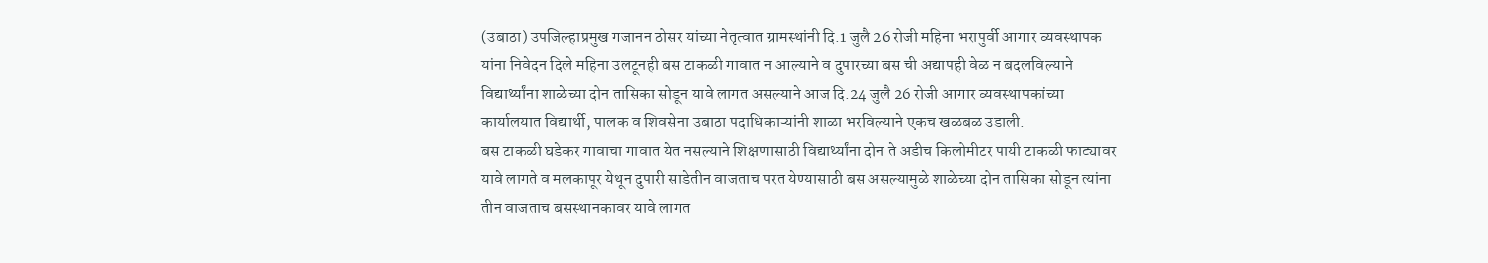(उबाठा) उपजिल्हाप्रमुख गजानन ठोसर यांच्या नेतृत्वात ग्रामस्थांनी दि.1 जुलै 26 रोजी महिना भरापुर्वी आगार व्यवस्थापक यांना निवेदन दिले महिना उलटूनही बस टाकळी गावात न आल्याने व दुपारच्या बस ची अद्यापही वेळ न बदलविल्याने विद्यार्थ्यांना शाळेच्या दोन तासिका सोडून यावे लागत असल्याने आज दि.24 जुलै 26 रोजी आगार व्यवस्थापकांच्या कार्यालयात विद्यार्थी, पालक व शिवसेना उबाठा पदाधिकाऱ्यांनी शाळा भरविल्याने एकच खळबळ उडाली.
बस टाकळी घडेकर गावाचा गावात येत नसल्याने शिक्षणासाठी विद्यार्थ्यांना दोन ते अडीच किलोमीटर पायी टाकळी फाट्यावर यावे लागते व मलकापूर येथून दुपारी साडेतीन वाजताच परत येण्यासाठी बस असल्यामुळे शाळेच्या दोन तासिका सोडून त्यांना तीन वाजताच बसस्थानकावर यावे लागत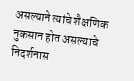असल्याने त्यांचे शैक्षणिक नुकसान होत असल्याचे निदर्शनास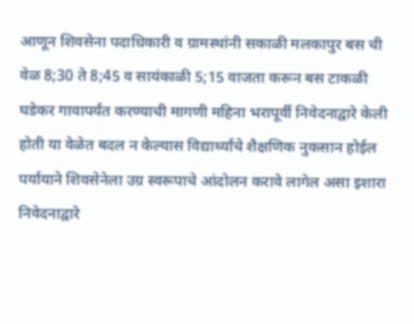आणून शिवसेना पदाधिकारी व ग्रामस्थांनी सकाळी मलकापुर बस ची वेळ 8;30 ते 8;45 व सायंकाळी 5;15 वाजता करून बस टाकळी घडेकर गावापर्यंत करण्याची मागणी महिना भरापूर्वी निवेदनाद्वारे केली होती या वेळेत बदल न केल्यास विद्यार्थ्यांचे शैक्षणिक नुकसान होईल पर्यायाने शिवसेनेला उग्र स्वरूपाचे आंदोलन करावे लागेल असा इशारा निवेदनाद्वारे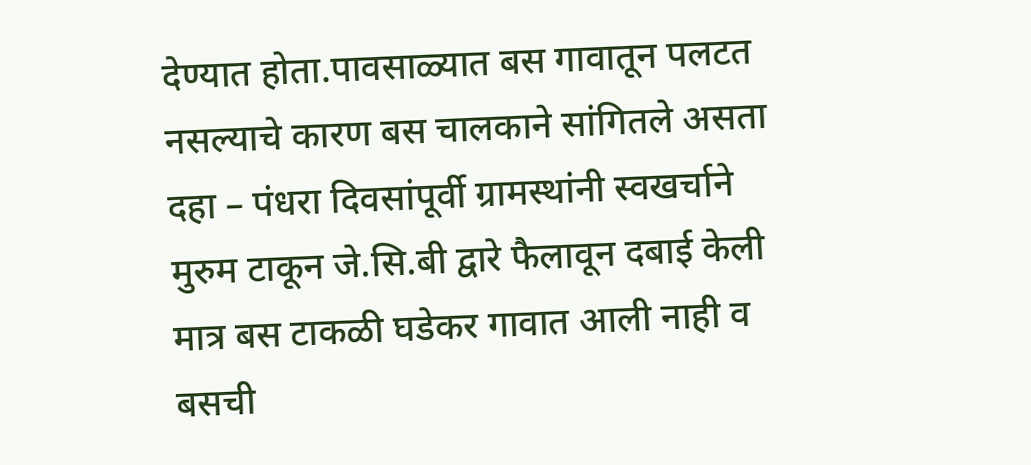देण्यात होता.पावसाळ्यात बस गावातून पलटत नसल्याचे कारण बस चालकाने सांगितले असता दहा – पंधरा दिवसांपूर्वी ग्रामस्थांनी स्वखर्चाने मुरुम टाकून जे.सि.बी द्वारे फैलावून दबाई केली मात्र बस टाकळी घडेकर गावात आली नाही व बसची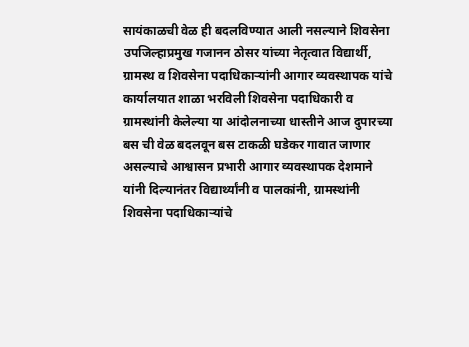सायंकाळची वेळ ही बदलविण्यात आली नसल्याने शिवसेना उपजिल्हाप्रमुख गजानन ठोसर यांच्या नेतृत्वात विद्यार्थी, ग्रामस्थ व शिवसेना पदाधिकाऱ्यांनी आगार व्यवस्थापक यांचे कार्यालयात शाळा भरविली शिवसेना पदाधिकारी व ग्रामस्थांनी केलेल्या या आंदोलनाच्या धास्तीने आज दुपारच्या बस ची वेळ बदलवून बस टाकळी घडेकर गावात जाणार असल्याचे आश्वासन प्रभारी आगार व्यवस्थापक देशमाने यांनी दिल्यानंतर विद्यार्थ्यांनी व पालकांनी, ग्रामस्थांनी शिवसेना पदाधिकाऱ्यांचे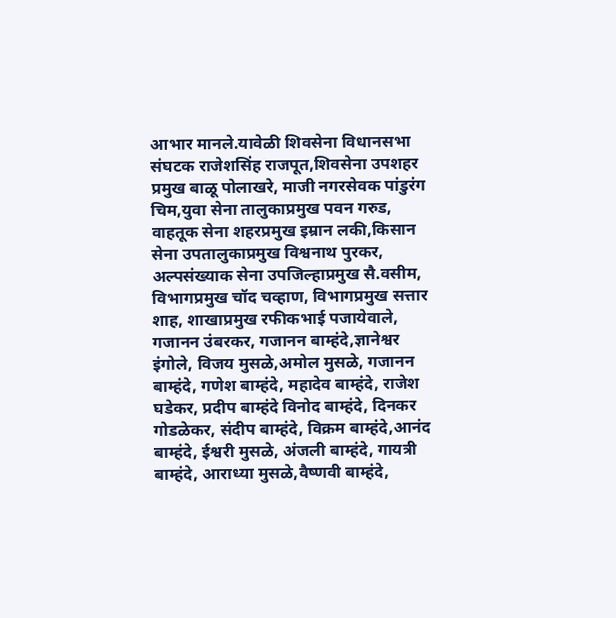आभार मानले.यावेळी शिवसेना विधानसभा संघटक राजेशसिंह राजपूत,शिवसेना उपशहर प्रमुख बाळू पोलाखरे, माजी नगरसेवक पांडुरंग चिम,युवा सेना तालुकाप्रमुख पवन गरुड, वाहतूक सेना शहरप्रमुख इम्रान लकी,किसान सेना उपतालुकाप्रमुख विश्वनाथ पुरकर, अल्पसंख्याक सेना उपजिल्हाप्रमुख सै.वसीम, विभागप्रमुख चॉद चव्हाण, विभागप्रमुख सत्तार शाह, शाखाप्रमुख रफीकभाई पजायेवाले, गजानन उंबरकर, गजानन बाम्हंदे,ज्ञानेश्वर इंगोले, विजय मुसळे,अमोल मुसळे, गजानन बाम्हंदे, गणेश बाम्हंदे, महादेव बाम्हंदे, राजेश घडेकर, प्रदीप बाम्हंदे विनोद बाम्हंदे, दिनकर गोडळेकर, संदीप बाम्हंदे, विक्रम बाम्हंदे,आनंद बाम्हंदे, ईश्वरी मुसळे, अंजली बाम्हंदे, गायत्री बाम्हंदे, आराध्या मुसळे,वैष्णवी बाम्हंदे,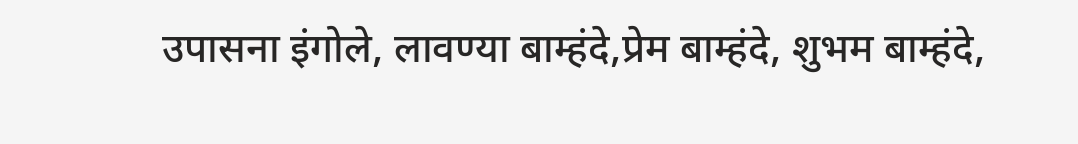उपासना इंगोले, लावण्या बाम्हंदे,प्रेम बाम्हंदे, शुभम बाम्हंदे,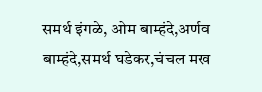समर्थ इंगळे, ओम बाम्हंदे,अर्णव बाम्हंदे,समर्थ घडेकर,चंचल मख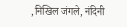,निखिल जंगले, नंदिनी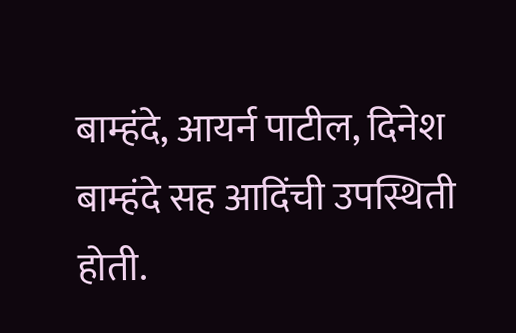बाम्हंदे, आयर्न पाटील, दिनेश बाम्हंदे सह आदिंची उपस्थिती होती.